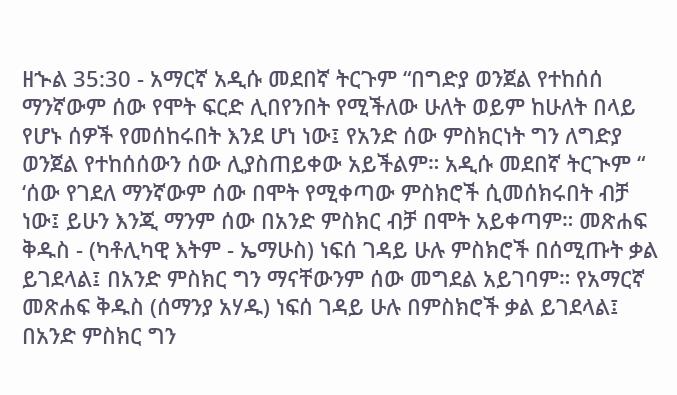ዘኍል 35:30 - አማርኛ አዲሱ መደበኛ ትርጉም “በግድያ ወንጀል የተከሰሰ ማንኛውም ሰው የሞት ፍርድ ሊበየንበት የሚችለው ሁለት ወይም ከሁለት በላይ የሆኑ ሰዎች የመሰከሩበት እንደ ሆነ ነው፤ የአንድ ሰው ምስክርነት ግን ለግድያ ወንጀል የተከሰሰውን ሰው ሊያስጠይቀው አይችልም። አዲሱ መደበኛ ትርጒም “ ‘ሰው የገደለ ማንኛውም ሰው በሞት የሚቀጣው ምስክሮች ሲመሰክሩበት ብቻ ነው፤ ይሁን እንጂ ማንም ሰው በአንድ ምስክር ብቻ በሞት አይቀጣም። መጽሐፍ ቅዱስ - (ካቶሊካዊ እትም - ኤማሁስ) ነፍሰ ገዳይ ሁሉ ምስክሮች በሰሚጡት ቃል ይገደላል፤ በአንድ ምስክር ግን ማናቸውንም ሰው መግደል አይገባም። የአማርኛ መጽሐፍ ቅዱስ (ሰማንያ አሃዱ) ነፍሰ ገዳይ ሁሉ በምስክሮች ቃል ይገደላል፤ በአንድ ምስክር ግን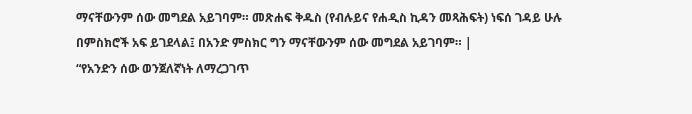ማናቸውንም ሰው መግደል አይገባም። መጽሐፍ ቅዱስ (የብሉይና የሐዲስ ኪዳን መጻሕፍት) ነፍሰ ገዳይ ሁሉ በምስክሮች አፍ ይገደላል፤ በአንድ ምስክር ግን ማናቸውንም ሰው መግደል አይገባም። |
“የአንድን ሰው ወንጀለኛነት ለማረጋገጥ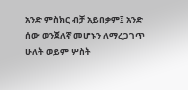አንድ ምስክር ብቻ አይበቃም፤ አንድ ሰው ወንጀለኛ መሆኑን ለማረጋገጥ ሁለት ወይም ሦስት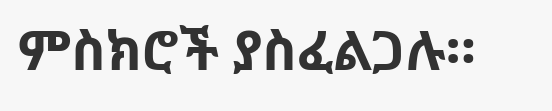ምስክሮች ያስፈልጋሉ።